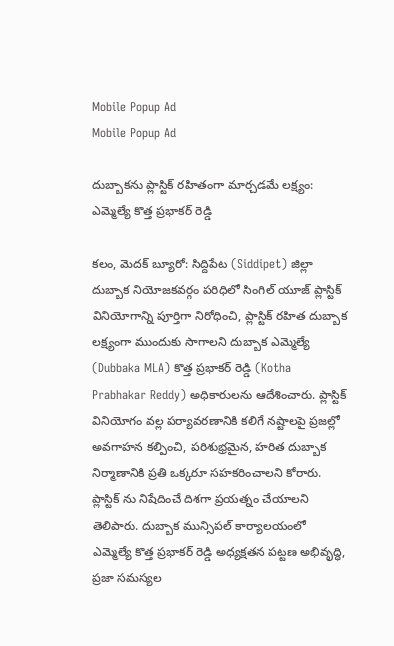Mobile Popup Ad
Mobile Popup Ad

దుబ్బాకను ప్లాస్టిక్ రహితంగా మార్చడమే లక్ష్యం: ఎమ్మెల్యే కొత్త ప్ర‌భాక‌ర్ రెడ్డి

క‌లం, మెద‌క్ బ్యూరో: సిద్దిపేట (Siddipet) జిల్లా దుబ్బాక నియోజకవర్గం పరిధిలో సింగిల్ యూజ్ ప్లాస్టిక్ వినియోగాన్ని పూర్తిగా నిరోధించి, ప్లాస్టిక్ రహిత దుబ్బాక లక్ష్యంగా ముందుకు సాగాలని దుబ్బాక ఎమ్మెల్యే (Dubbaka MLA) కొత్త ప్ర‌భాక‌ర్ రెడ్డి (Kotha Prabhakar Reddy) అధికారులను ఆదేశించారు. ప్లాస్టిక్ వినియోగం వల్ల పర్యావరణానికి కలిగే నష్టాలపై ప్రజల్లో అవగాహన కల్పించి, పరిశుభ్రమైన, హరిత దుబ్బాక నిర్మాణానికి ప్రతి ఒక్కరూ సహకరించాలని కోరారు. ప్లాస్టిక్ ను నిషేదించే దిశ‌గా ప్ర‌య‌త్నం చేయాలని తెలిపారు. దుబ్బాక మున్సిపల్ కార్యాలయంలో ఎమ్మెల్యే కొత్త ప్రభాకర్ రెడ్డి అధ్యక్షతన పట్టణ అభివృద్ధి, ప్రజా సమస్యల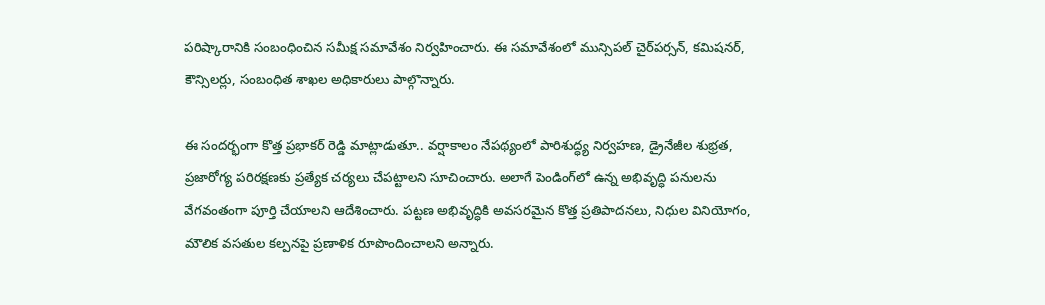పరిష్కారానికి సంబంధించిన సమీక్ష సమావేశం నిర్వహించారు. ఈ సమావేశంలో మున్సిపల్ చైర్‌పర్సన్, కమిషనర్, కౌన్సిలర్లు, సంబంధిత శాఖల అధికారులు పాల్గొన్నారు.

ఈ సందర్భంగా కొత్త ప్రభాకర్ రెడ్డి మాట్లాడుతూ.. వర్షాకాలం నేపథ్యంలో పారిశుద్ధ్య నిర్వహణ, డ్రైనేజీల శుభ్రత, ప్రజారోగ్య పరిరక్షణకు ప్రత్యేక చర్యలు చేపట్టాలని సూచించారు. అలాగే పెండింగ్‌లో ఉన్న అభివృద్ధి పనులను వేగవంతంగా పూర్తి చేయాలని ఆదేశించారు. పట్టణ అభివృద్ధికి అవసరమైన కొత్త ప్రతిపాదనలు, నిధుల వినియోగం, మౌలిక వసతుల కల్పనపై ప్ర‌ణాళిక రూపొందించాలని అన్నారు.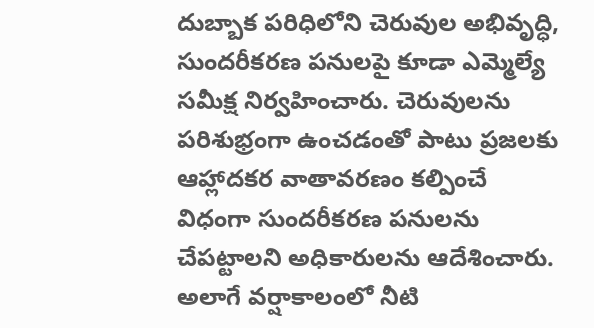దుబ్బాక‌ పరిధిలోని చెరువుల అభివృద్ధి, సుందరీకరణ పనులపై కూడా ఎమ్మెల్యే సమీక్ష నిర్వహించారు. చెరువులను పరిశుభ్రంగా ఉంచడంతో పాటు ప్రజలకు ఆహ్లాదకర వాతావరణం కల్పించే విధంగా సుందరీకరణ పనులను చేపట్టాలని అధికారులను ఆదేశించారు. అలాగే వర్షాకాలంలో నీటి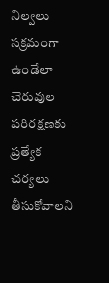నిల్వలు సక్రమంగా ఉండేలా చెరువుల పరిరక్షణకు ప్రత్యేక చర్యలు తీసుకోవాలని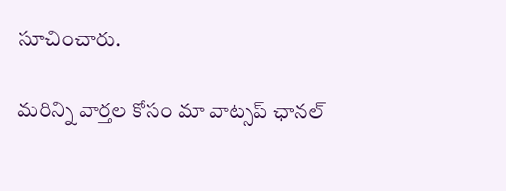సూచించారు.

మ‌రిన్ని వార్త‌ల కోసం మా వాట్స‌ప్ ఛాన‌ల్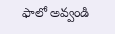ఫాలో అవ్వండి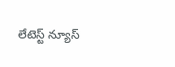లేటెస్ట్ న్యూస్‌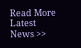Read More Latest News >>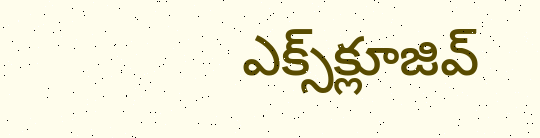ఎక్స్‌క్లూజివ్‌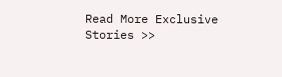Read More Exclusive Stories >>